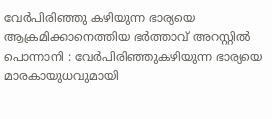വേർപിരിഞ്ഞു കഴിയുന്ന ഭാര്യയെ ആക്രമിക്കാനെത്തിയ ഭർത്താവ് അറസ്റ്റിൽ
പൊന്നാനി : വേർപിരിഞ്ഞുകഴിയുന്ന ഭാര്യയെ മാരകായുധവുമായി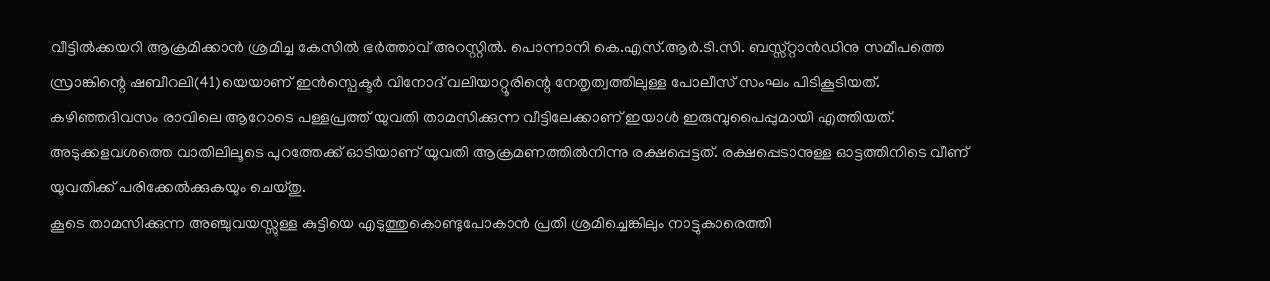വീട്ടിൽക്കയറി ആക്രമിക്കാൻ ശ്രമിച്ച കേസിൽ ഭർത്താവ് അറസ്റ്റിൽ. പൊന്നാനി കെ.എസ്.ആർ.ടി.സി. ബസ്സ്റ്റാൻഡിനു സമീപത്തെ സ്രാങ്കിന്റെ ഷബീറലി(41)യെയാണ് ഇൻസ്പെക്ടർ വിനോദ് വലിയാറ്റൂരിന്റെ നേതൃത്വത്തിലുള്ള പോലീസ് സംഘം പിടികൂടിയത്.
കഴിഞ്ഞദിവസം രാവിലെ ആറോടെ പള്ളപ്രത്ത് യുവതി താമസിക്കുന്ന വീട്ടിലേക്കാണ് ഇയാൾ ഇരുമ്പുപൈപ്പുമായി എത്തിയത്.
അടുക്കളവശത്തെ വാതിലിലൂടെ പുറത്തേക്ക് ഓടിയാണ് യുവതി ആക്രമണത്തിൽനിന്നു രക്ഷപ്പെട്ടത്. രക്ഷപ്പെടാനുള്ള ഓട്ടത്തിനിടെ വീണ് യുവതിക്ക് പരിക്കേൽക്കുകയും ചെയ്തു.
കൂടെ താമസിക്കുന്ന അഞ്ചുവയസ്സുള്ള കുട്ടിയെ എടുത്തുകൊണ്ടുപോകാൻ പ്രതി ശ്രമിച്ചെങ്കിലും നാട്ടുകാരെത്തി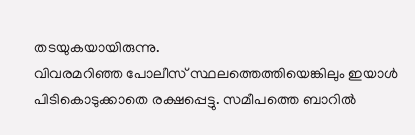തടയുകയായിരുന്നു.
വിവരമറിഞ്ഞ പോലീസ് സ്ഥലത്തെത്തിയെങ്കിലും ഇയാൾ പിടികൊടുക്കാതെ രക്ഷപ്പെട്ടു. സമീപത്തെ ബാറിൽ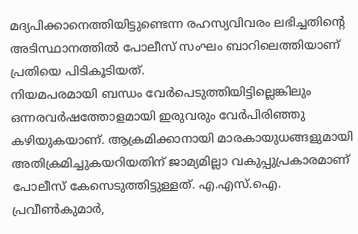മദ്യപിക്കാനെത്തിയിട്ടുണ്ടെന്ന രഹസ്യവിവരം ലഭിച്ചതിന്റെ അടിസ്ഥാനത്തിൽ പോലീസ് സംഘം ബാറിലെത്തിയാണ് പ്രതിയെ പിടികൂടിയത്.
നിയമപരമായി ബന്ധം വേർപെടുത്തിയിട്ടില്ലെങ്കിലും ഒന്നരവർഷത്തോളമായി ഇരുവരും വേർപിരിഞ്ഞു കഴിയുകയാണ്. ആക്രമിക്കാനായി മാരകായുധങ്ങളുമായി അതിക്രമിച്ചുകയറിയതിന് ജാമ്യമില്ലാ വകുപ്പുപ്രകാരമാണ് പോലീസ് കേസെടുത്തിട്ടുള്ളത്. എ.എസ്.ഐ. പ്രവീൺകുമാർ,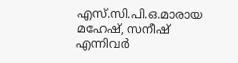എസ്.സി.പി.ഒ.മാരായ മഹേഷ്, സനീഷ് എന്നിവർ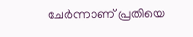ചേർന്നാണ് പ്രതിയെ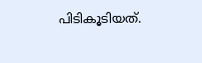പിടികൂടിയത്.